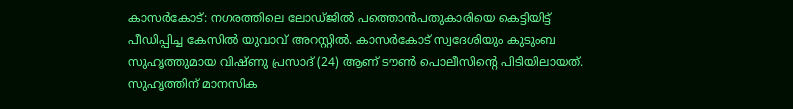കാസർകോട്: നഗരത്തിലെ ലോഡ്ജിൽ പത്തൊൻപതുകാരിയെ കെട്ടിയിട്ട് പീഡിപ്പിച്ച കേസിൽ യുവാവ് അറസ്റ്റിൽ. കാസർകോട് സ്വദേശിയും കുടുംബ സുഹൃത്തുമായ വിഷ്ണു പ്രസാദ് (24) ആണ് ടൗൺ പൊലീസിൻ്റെ പിടിയിലായത്. സുഹൃത്തിന് മാനസിക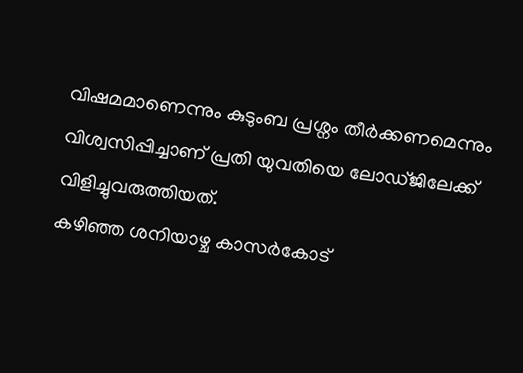വിഷമമാണെന്നും കുടുംബ പ്രശ്നം തീർക്കണമെന്നും വിശ്വസിപ്പിച്ചാണ് പ്രതി യുവതിയെ ലോഡ്ജിലേക്ക് വിളിച്ചുവരുത്തിയത്.
കഴിഞ്ഞ ശനിയാഴ്ച കാസർകോട്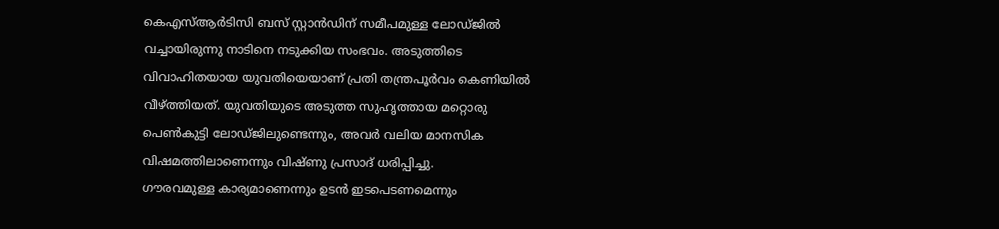കെഎസ്ആർടിസി ബസ് സ്റ്റാൻഡിന് സമീപമുള്ള ലോഡ്ജിൽ വച്ചായിരുന്നു നാടിനെ നടുക്കിയ സംഭവം. അടുത്തിടെ വിവാഹിതയായ യുവതിയെയാണ് പ്രതി തന്ത്രപൂർവം കെണിയിൽ വീഴ്ത്തിയത്. യുവതിയുടെ അടുത്ത സുഹൃത്തായ മറ്റൊരു പെൺകുട്ടി ലോഡ്ജിലുണ്ടെന്നും, അവർ വലിയ മാനസിക വിഷമത്തിലാണെന്നും വിഷ്ണു പ്രസാദ് ധരിപ്പിച്ചു.
ഗൗരവമുള്ള കാര്യമാണെന്നും ഉടൻ ഇടപെടണമെന്നും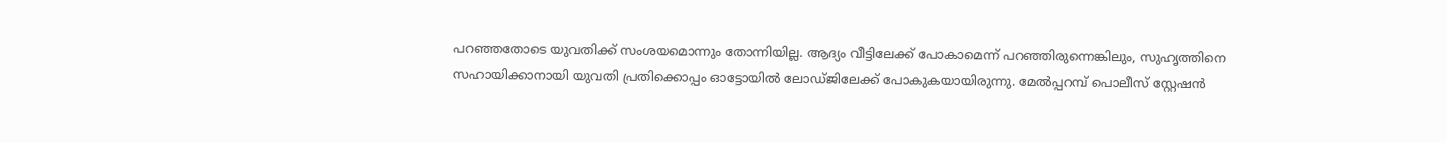പറഞ്ഞതോടെ യുവതിക്ക് സംശയമൊന്നും തോന്നിയില്ല. ആദ്യം വീട്ടിലേക്ക് പോകാമെന്ന് പറഞ്ഞിരുന്നെങ്കിലും, സുഹൃത്തിനെ സഹായിക്കാനായി യുവതി പ്രതിക്കൊപ്പം ഓട്ടോയിൽ ലോഡ്ജിലേക്ക് പോകുകയായിരുന്നു. മേൽപ്പറമ്പ് പൊലീസ് സ്റ്റേഷൻ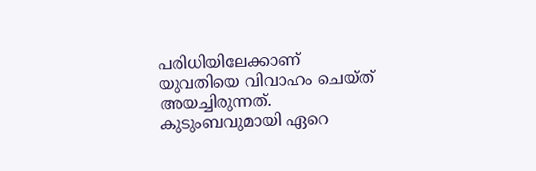പരിധിയിലേക്കാണ് യുവതിയെ വിവാഹം ചെയ്ത് അയച്ചിരുന്നത്. കുടുംബവുമായി ഏറെ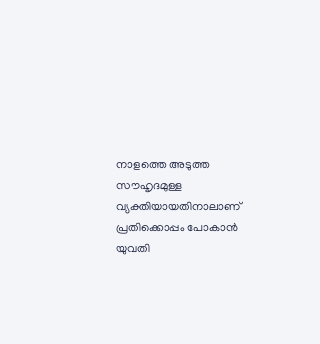നാളത്തെ അടുത്ത സൗഹൃദമുള്ള വ്യക്തിയായതിനാലാണ് പ്രതിക്കൊപ്പം പോകാൻ യുവതി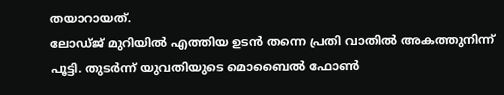തയാറായത്.
ലോഡ്ജ് മുറിയിൽ എത്തിയ ഉടൻ തന്നെ പ്രതി വാതിൽ അകത്തുനിന്ന് പൂട്ടി. തുടർന്ന് യുവതിയുടെ മൊബൈൽ ഫോൺ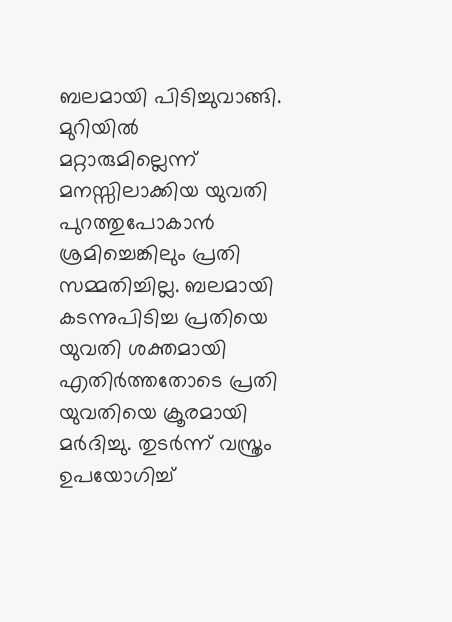ബലമായി പിടിച്ചുവാങ്ങി. മുറിയിൽ മറ്റാരുമില്ലെന്ന് മനസ്സിലാക്കിയ യുവതി പുറത്തുപോകാൻ ശ്രമിച്ചെങ്കിലും പ്രതി സമ്മതിച്ചില്ല. ബലമായി കടന്നുപിടിച്ച പ്രതിയെ യുവതി ശക്തമായി എതിർത്തതോടെ പ്രതി യുവതിയെ ക്രൂരമായി മർദിച്ചു. തുടർന്ന് വസ്ത്രം ഉപയോഗിച്ച്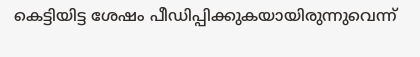കെട്ടിയിട്ട ശേഷം പീഡിപ്പിക്കുകയായിരുന്നുവെന്ന്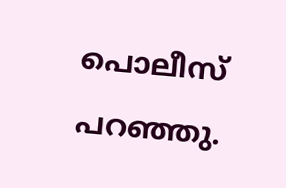പൊലീസ് പറഞ്ഞു.